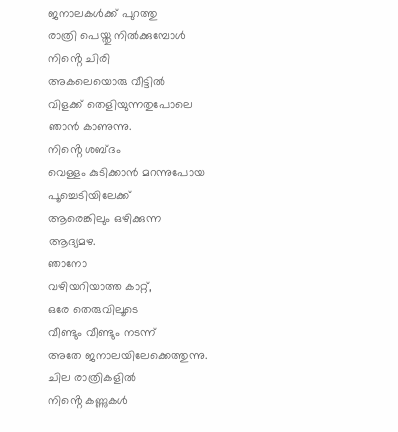ജനാലകൾക്ക് പുറത്തു
രാത്രി പെയ്തു നിൽക്കുമ്പോൾ
നിൻ്റെ ചിരി
അകലെയൊരു വീട്ടിൽ
വിളക്ക് തെളിയുന്നതുപോലെ
ഞാൻ കാണുന്നു.
നിൻ്റെ ശബ്ദം
വെള്ളം കുടിക്കാൻ മറന്നുപോയ
പൂച്ചെടിയിലേക്ക്
ആരെങ്കിലും ഒഴിക്കുന്ന
ആദ്യമഴ.
ഞാനോ
വഴിയറിയാത്ത കാറ്റ്,
ഒരേ തെരുവിലൂടെ
വീണ്ടും വീണ്ടും നടന്ന്
അതേ ജനാലയിലേക്കെത്തുന്നു.
ചില രാത്രികളിൽ
നിൻ്റെ കണ്ണുകൾ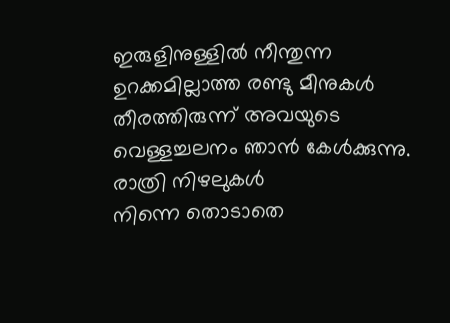ഇരുളിനുള്ളിൽ നീന്തുന്ന
ഉറക്കമില്ലാത്ത രണ്ടു മീനുകൾ
തീരത്തിരുന്ന് അവയുടെ
വെള്ളച്ചലനം ഞാൻ കേൾക്കുന്നു.
രാത്രി നിഴലുകൾ
നിന്നെ തൊടാതെ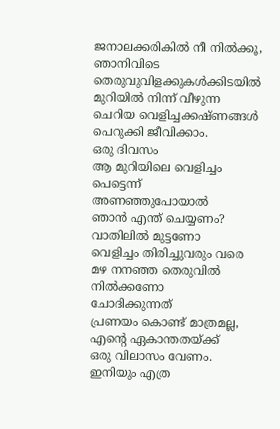ജനാലക്കരികിൽ നീ നിൽക്കൂ,
ഞാനിവിടെ
തെരുവുവിളക്കുകൾക്കിടയിൽ
മുറിയിൽ നിന്ന് വീഴുന്ന
ചെറിയ വെളിച്ചക്കഷ്ണങ്ങൾ
പെറുക്കി ജീവിക്കാം.
ഒരു ദിവസം
ആ മുറിയിലെ വെളിച്ചം
പെട്ടെന്ന് അണഞ്ഞുപോയാൽ
ഞാൻ എന്ത് ചെയ്യണം?
വാതിലിൽ മുട്ടണോ
വെളിച്ചം തിരിച്ചുവരും വരെ
മഴ നനഞ്ഞ തെരുവിൽ
നിൽക്കണോ
ചോദിക്കുന്നത്
പ്രണയം കൊണ്ട് മാത്രമല്ല,
എൻ്റെ ഏകാന്തതയ്ക്ക്
ഒരു വിലാസം വേണം.
ഇനിയും എത്ര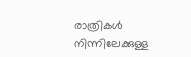രാത്രികൾ
നിന്നിലേക്കുള്ള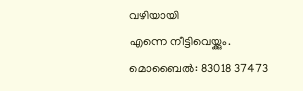വഴിയായി
എന്നെ നീട്ടിവെയ്ക്കും.
മൊബൈൽ: 83018 37473